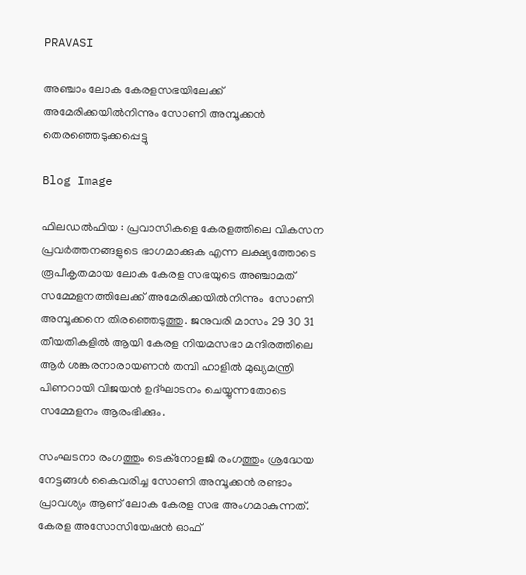PRAVASI

അഞ്ചാം ലോക കേരളസഭയിലേക്ക് അമേരിക്കയിൽനിന്നും സോണി അമ്പൂക്കൻ തെരഞ്ഞെടുക്കപ്പെട്ടു

Blog Image

ഫിലഡൽഫിയ : പ്രവാസികളെ കേരളത്തിലെ വികസന പ്രവർത്തനങ്ങളുടെ ഭാഗമാക്കുക എന്ന ലക്ഷ്യത്തോടെ രൂപീകൃതമായ ലോക കേരള സഭയുടെ അഞ്ചാമത് സമ്മേളനത്തിലേക്ക് അമേരിക്കയിൽനിന്നും  സോണി അമ്പൂക്കനെ തിരഞ്ഞെടുത്തു. ജനുവരി മാസം 29 30 31 തീയതികളിൽ ആയി കേരള നിയമസഭാ മന്ദിരത്തിലെ ആർ ശങ്കരനാരായണൻ തമ്പി ഹാളിൽ മുഖ്യമന്ത്രി പിണറായി വിജയൻ ഉദ്ഘാടനം ചെയ്യുന്നതോടെ സമ്മേളനം ആരംഭിക്കും.

സംഘടനാ രംഗത്തും ടെക്നോളജി രംഗത്തും ശ്രദ്ധേയ നേട്ടങ്ങൾ കൈവരിച്ച സോണി അമ്പൂക്കൻ രണ്ടാം പ്രാവശ്യം ആണ് ലോക കേരള സഭ അംഗമാകുന്നത്.   കേരള അസോസിയേഷൻ ഓഫ്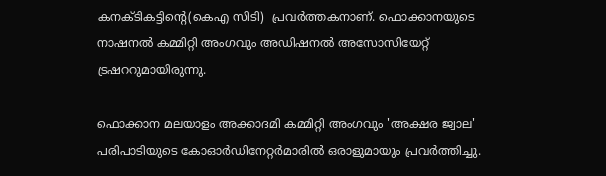കനക്ടികട്ടിന്റെ(കെഎ സിടി)  പ്രവർത്തകനാണ്. ഫൊക്കാനയുടെ  നാഷനൽ കമ്മിറ്റി അംഗവും അഡിഷനൽ അസോസിയേറ്റ് ട്രഷററുമായിരുന്നു.

ഫൊക്കാന മലയാളം അക്കാദമി കമ്മിറ്റി അംഗവും 'അക്ഷര ജ്വാല' പരിപാടിയുടെ കോഓര്‍ഡിനേറ്റര്‍മാരിൽ ഒരാളുമായും പ്രവർത്തിച്ചു.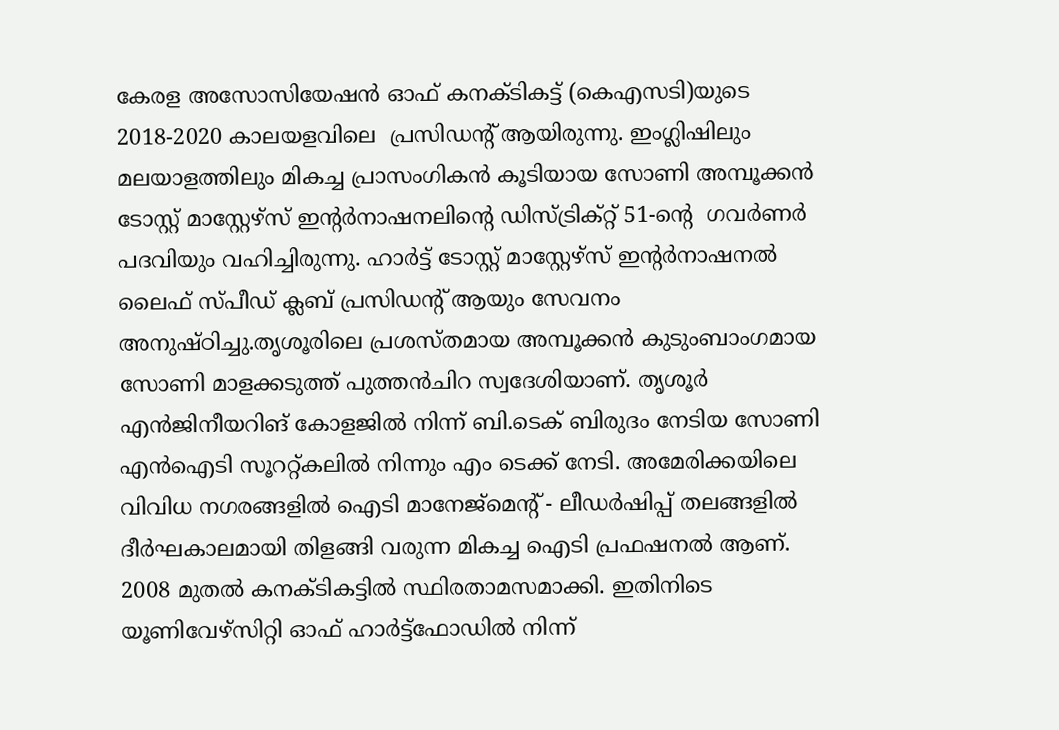കേരള അസോസിയേഷൻ ഓഫ് കനക്ടികട്ട് (കെഎസടി)യുടെ 2018-2020 കാലയളവിലെ  പ്രസിഡന്റ് ആയിരുന്നു. ഇംഗ്ലിഷിലും മലയാളത്തിലും മികച്ച പ്രാസംഗികൻ കൂടിയായ സോണി അമ്പൂക്കൻ ടോസ്റ്റ് മാസ്റ്റേഴ്സ് ഇന്റർനാഷനലിന്റെ ഡിസ്ട്രിക്റ്റ് 51-ന്റെ  ഗവർണർ പദവിയും വഹിച്ചിരുന്നു. ഹാർട്ട് ടോസ്റ്റ് മാസ്റ്റേഴ്സ് ഇന്റർനാഷനൽ ലൈഫ് സ്പീഡ് ക്ലബ് പ്രസിഡന്റ് ആയും സേവനം അനുഷ്ഠിച്ചു.തൃശൂരിലെ പ്രശസ്തമായ അമ്പൂക്കൻ കുടുംബാംഗമായ സോണി മാളക്കടുത്ത് പുത്തൻചിറ സ്വദേശിയാണ്. തൃശൂർ എൻജിനീയറിങ് കോളജിൽ നിന്ന് ബി.ടെക് ബിരുദം നേടിയ സോണി എൻഐടി സൂററ്റ്‌കലിൽ നിന്നും എം ടെക്ക് നേടി. അമേരിക്കയിലെ വിവിധ നഗരങ്ങളിൽ ഐടി മാനേജ്‌മെന്റ് - ലീഡർഷിപ്പ് തലങ്ങളിൽ ദീർഘകാലമായി തിളങ്ങി വരുന്ന മികച്ച ഐടി പ്രഫഷനൽ ആണ്. 2008 മുതൽ കനക്ടികട്ടിൽ സ്ഥിരതാമസമാക്കി. ഇതിനിടെ യൂണിവേഴ്സിറ്റി ഓഫ് ഹാർട്ട്ഫോഡിൽ നിന്ന്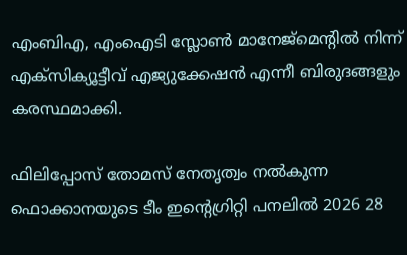എംബിഎ, എംഐടി സ്ലോൺ മാനേജ്‌മെന്റിൽ നിന്ന് എക്സിക്യൂട്ടീവ് എജ്യുക്കേഷൻ എന്നീ ബിരുദങ്ങളും കരസ്ഥമാക്കി.

ഫിലിപ്പോസ് തോമസ് നേതൃത്വം നൽകുന്ന ഫൊക്കാനയുടെ ടീം ഇന്റെഗ്രിറ്റി പനലിൽ 2026 28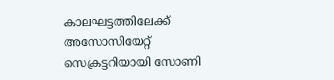കാലഘട്ടത്തിലേക്ക് അസോസിയേറ്റ് സെക്രട്ടറിയായി സോണി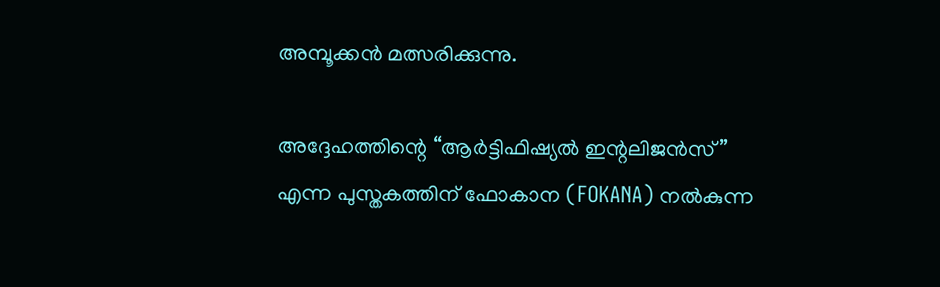അമ്പൂക്കൻ മത്സരിക്കുന്നു.

അദ്ദേഹത്തിന്റെ “ആർട്ടിഫിഷ്യൽ ഇന്റലിജൻസ്” എന്ന പുസ്തകത്തിന് ഫോകാന (FOKANA) നൽകുന്ന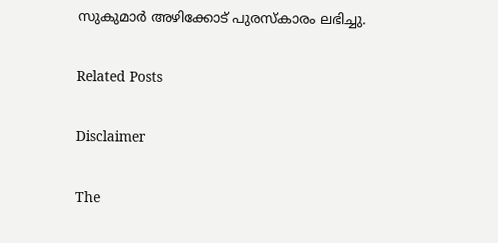സുകുമാർ അഴിക്കോട് പുരസ്കാരം ലഭിച്ചു.

Related Posts

Disclaimer

The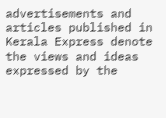advertisements and articles published in Kerala Express denote the views and ideas expressed by the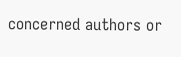concerned authors or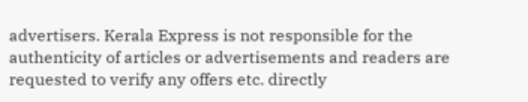advertisers. Kerala Express is not responsible for the authenticity of articles or advertisements and readers are requested to verify any offers etc. directly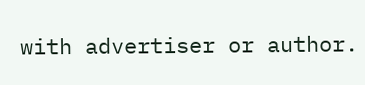with advertiser or author.